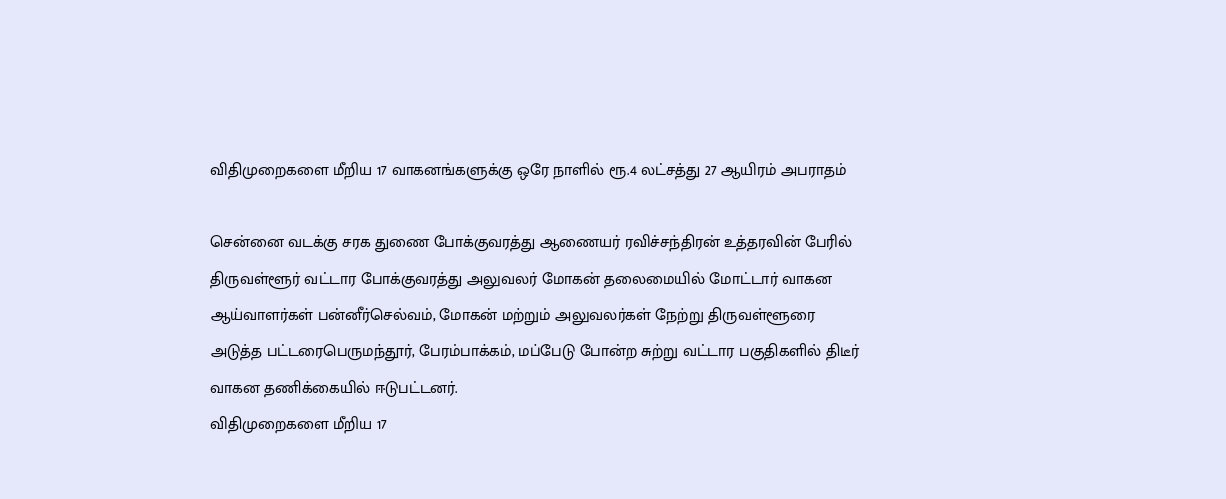விதிமுறைகளை மீறிய 17 வாகனங்களுக்கு ஒரே நாளில் ரூ.4 லட்சத்து 27 ஆயிரம் அபராதம்

சென்னை வடக்கு சரக துணை போக்குவரத்து ஆணையர் ரவிச்சந்திரன் உத்தரவின் பேரில் திருவள்ளூர் வட்டார போக்குவரத்து அலுவலர் மோகன் தலைமையில் மோட்டார் வாகன ஆய்வாளர்கள் பன்னீர்செல்வம், மோகன் மற்றும் அலுவலர்கள் நேற்று திருவள்ளூரை அடுத்த பட்டரைபெருமந்தூர், பேரம்பாக்கம், மப்பேடு போன்ற சுற்று வட்டார பகுதிகளில் திடீர் வாகன தணிக்கையில் ஈடுபட்டனர்.
விதிமுறைகளை மீறிய 17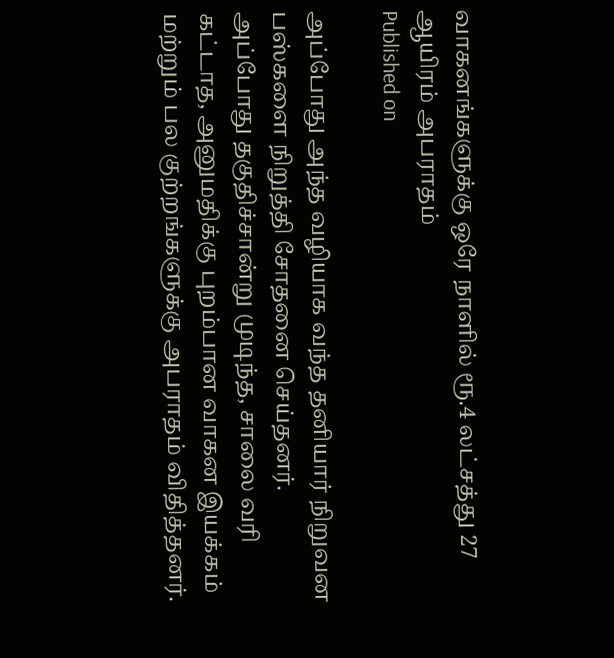வாகனங்களுக்கு ஒரே நாளில் ரூ.4 லட்சத்து 27 ஆயிரம் அபராதம்
Published on

அப்போது அந்த வழியாக வந்த தனியார் நிறுவன பஸ்களை நிறுத்தி சோதனை செய்தனர். அப்போது தகுதிச்சான்று முடிந்த, சாலை வரி கட்டாத, அனுமதிக்கு புறம்பான வாகன இயக்கம் மற்றும் பல குற்றங்களுக்கு அபராதம் விதித்தனர்.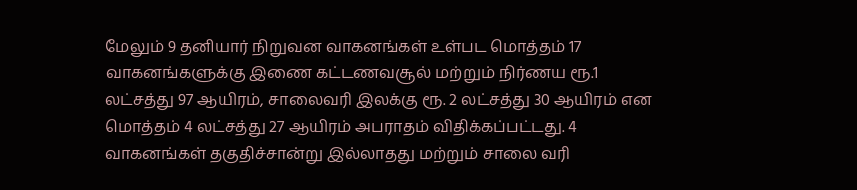மேலும் 9 தனியார் நிறுவன வாகனங்கள் உள்பட மொத்தம் 17 வாகனங்களுக்கு இணை கட்டணவசூல் மற்றும் நிர்ணய ரூ.1 லட்சத்து 97 ஆயிரம், சாலைவரி இலக்கு ரூ. 2 லட்சத்து 30 ஆயிரம் என மொத்தம் 4 லட்சத்து 27 ஆயிரம் அபராதம் விதிக்கப்பட்டது. 4 வாகனங்கள் தகுதிச்சான்று இல்லாதது மற்றும் சாலை வரி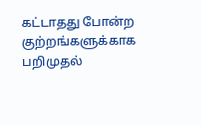கட்டாதது போன்ற குற்றங்களுக்காக பறிமுதல்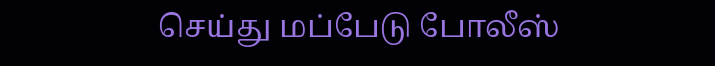செய்து மப்பேடு போலீஸ்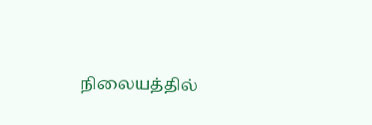நிலையத்தில்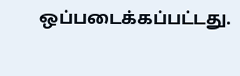ஒப்படைக்கப்பட்டது.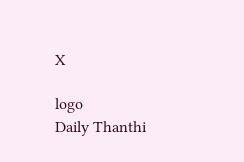X

logo
Daily Thanthi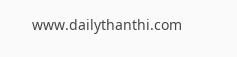www.dailythanthi.com